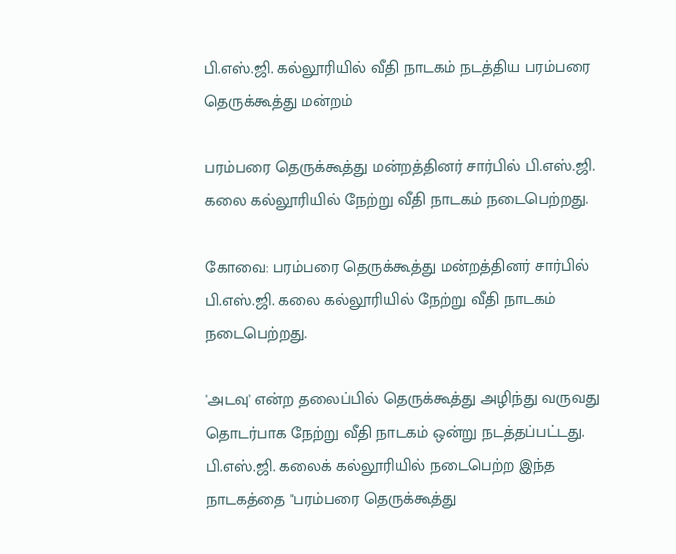பி.எஸ்.ஜி. கல்லூரியில் வீதி நாடகம் நடத்திய பரம்பரை தெருக்கூத்து மன்றம்

பரம்பரை தெருக்கூத்து மன்றத்தினர் சார்பில் பி.எஸ்.ஜி. கலை கல்லூரியில் நேற்று வீதி நாடகம் நடைபெற்றது.

கோவை: பரம்பரை தெருக்கூத்து மன்றத்தினர் சார்பில் பி.எஸ்.ஜி. கலை கல்லூரியில் நேற்று வீதி நாடகம் நடைபெற்றது.

'அடவு' என்ற தலைப்பில் தெருக்கூத்து அழிந்து வருவது தொடர்பாக நேற்று வீதி நாடகம் ஒன்று நடத்தப்பட்டது. பி.எஸ்.ஜி. கலைக் கல்லூரியில் நடைபெற்ற இந்த நாடகத்தை "பரம்பரை தெருக்கூத்து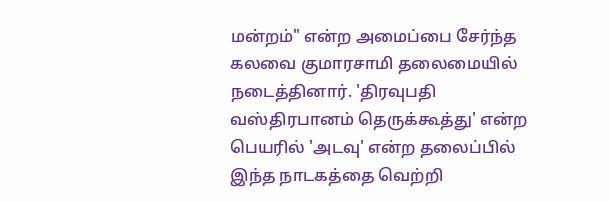மன்றம்" என்ற அமைப்பை சேர்ந்த கலவை குமாரசாமி தலைமையில் நடைத்தினார். 'திரவுபதி வஸ்திரபானம் தெருக்கூத்து' என்ற பெயரில் 'அடவு' என்ற தலைப்பில் இந்த நாடகத்தை வெற்றி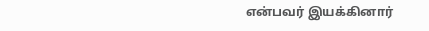என்பவர் இயக்கினார்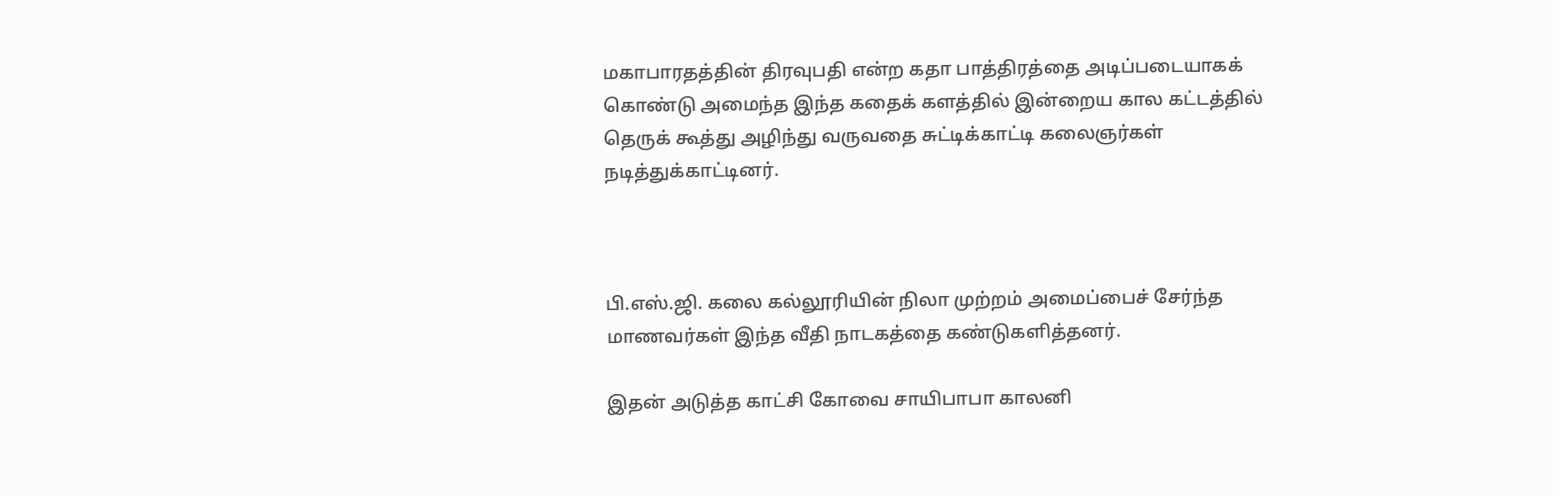மகாபாரதத்தின் திரவுபதி என்ற கதா பாத்திரத்தை அடிப்படையாகக் கொண்டு அமைந்த இந்த கதைக் களத்தில் இன்றைய கால கட்டத்தில் தெருக் கூத்து அழிந்து வருவதை சுட்டிக்காட்டி கலைஞர்கள் நடித்துக்காட்டினர்.



பி.எஸ்.ஜி. கலை கல்லூரியின் நிலா முற்றம் அமைப்பைச் சேர்ந்த மாணவர்கள் இந்த வீதி நாடகத்தை கண்டுகளித்தனர்.

இதன் அடுத்த காட்சி கோவை சாயிபாபா காலனி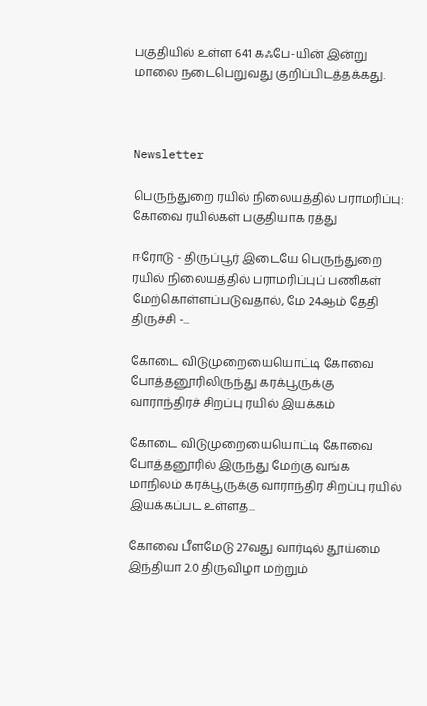பகுதியில் உள்ள 641 கஃபே-யின் இன்று மாலை நடைபெறுவது குறிப்பிடத்தக்கது.



Newsletter

பெருந்துறை ரயில் நிலையத்தில் பராமரிப்பு: கோவை ரயில்கள் பகுதியாக ரத்து

ஈரோடு - திருப்பூர் இடையே பெருந்துறை ரயில் நிலையத்தில் பராமரிப்புப் பணிகள் மேற்கொள்ளப்படுவதால், மே 24ஆம் தேதி திருச்சி -...

கோடை விடுமுறையையொட்டி கோவை  போத்தனூரிலிருந்து கரக்பூருக்கு வாராந்திரச் சிறப்பு ரயில் இயக்கம்

கோடை விடுமுறையையொட்டி கோவை  போத்தனூரில் இருந்து மேற்கு வங்க மாநிலம் கரக்பூருக்கு வாராந்திர சிறப்பு ரயில் இயக்கப்பட உள்ளத...

கோவை பீளமேடு 27வது வார்டில் தூய்மை இந்தியா 2.0 திருவிழா மற்றும்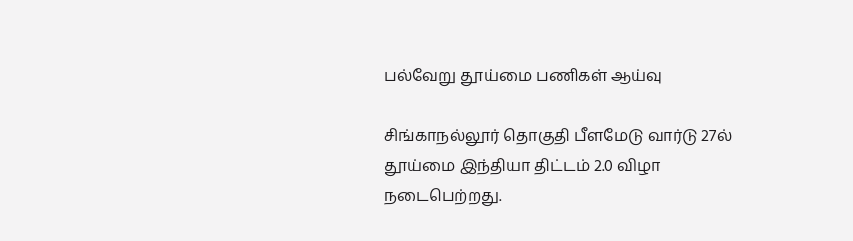பல்வேறு தூய்மை பணிகள் ஆய்வு

சிங்காநல்லூர் தொகுதி பீளமேடு வார்டு 27ல் தூய்மை இந்தியா திட்டம் 2.0 விழா நடைபெற்றது.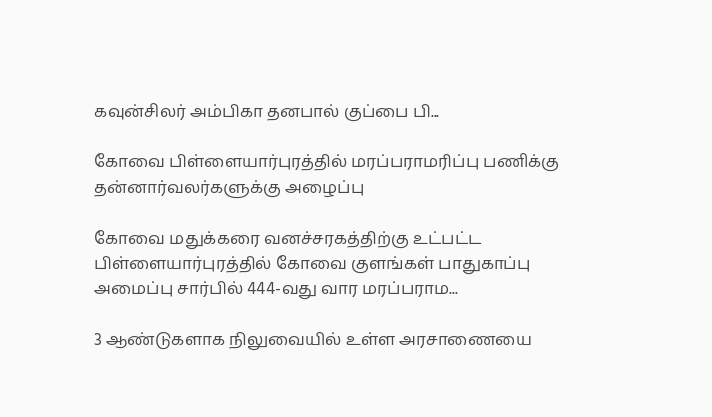கவுன்சிலர் அம்பிகா தனபால் குப்பை பி...

கோவை பிள்ளையார்புரத்தில் மரப்பராமரிப்பு பணிக்கு  தன்னார்வலர்களுக்கு அழைப்பு

கோவை மதுக்கரை வனச்சரகத்திற்கு உட்பட்ட பிள்ளையார்புரத்தில் கோவை குளங்கள் பாதுகாப்பு அமைப்பு சார்பில் 444-வது வார மரப்பராம...

3 ஆண்டுகளாக நிலுவையில் உள்ள அரசாணையை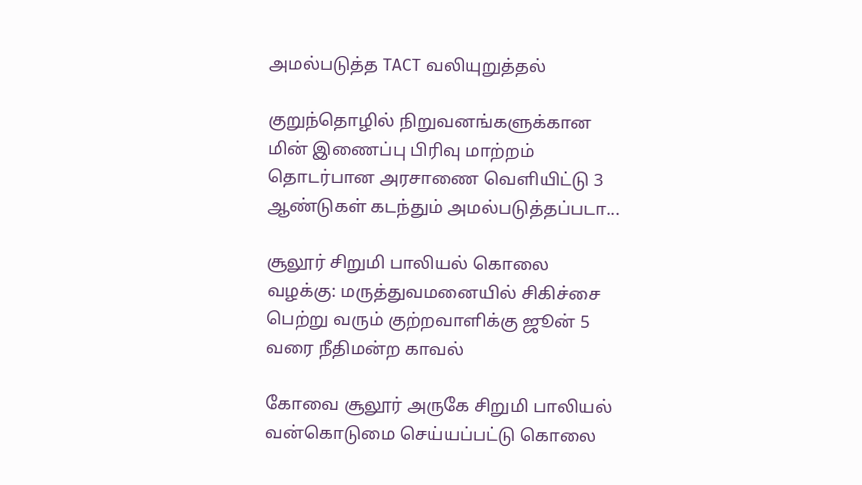அமல்படுத்த TACT வலியுறுத்தல்

குறுந்தொழில் நிறுவனங்களுக்கான மின் இணைப்பு பிரிவு மாற்றம் தொடர்பான அரசாணை வெளியிட்டு 3 ஆண்டுகள் கடந்தும் அமல்படுத்தப்படா...

சூலூர் சிறுமி பாலியல் கொலை வழக்கு: மருத்துவமனையில் சிகிச்சை பெற்று வரும் குற்றவாளிக்கு ஜூன் 5 வரை நீதிமன்ற காவல்

கோவை சூலூர் அருகே சிறுமி பாலியல் வன்கொடுமை செய்யப்பட்டு கொலை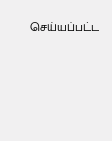செய்யப்பட்ட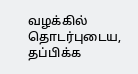வழக்கில் தொடர்புடைய, தப்பிக்க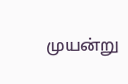முயன்று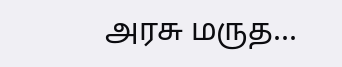அரசு மருத...